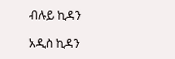ብሉይ ኪዳን

አዲስ ኪዳን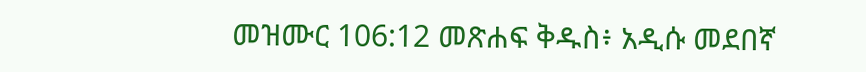መዝሙር 106:12 መጽሐፍ ቅዱስ፥ አዲሱ መደበኛ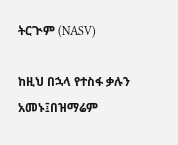ትርጒም (NASV)

ከዚህ በኋላ የተስፋ ቃሉን አመኑ፤በዝማሬም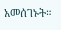አመሰገኑት።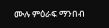ሙሉ ምዕራፍ ማንበብ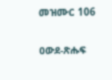መዝሙር 106

ዐውደ-ጽሑፍ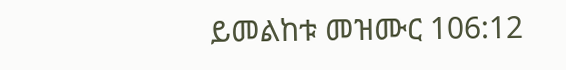ይመልከቱ መዝሙር 106:12